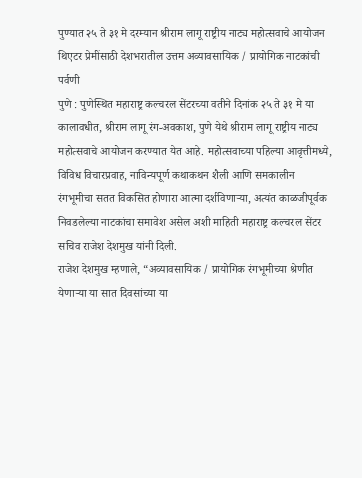पुण्यात २५ ते ३१ मे दरम्यान श्रीराम लागू राष्ट्रीय नाट्य महोत्सवाचे आयोजन
थिएटर प्रेमींसाठी देशभरातील उत्तम अव्यावसायिक / प्रायोगिक नाटकांची पर्वणी
पुणे : पुणेस्थित महाराष्ट्र कल्चरल सेंटरच्या वतीने दिनांक २५ ते ३१ मे या कालावधीत, श्रीराम लागू रंग-अवकाश, पुणे येथे श्रीराम लागू राष्ट्रीय नाट्य महोत्सवाचे आयोजन करण्यात येत आहे. महोत्सवाच्या पहिल्या आवृत्तीमध्ये, विविध विचारप्रवाह, नाविन्यपूर्ण कथाकथन शैली आणि समकालीन रंगभूमीचा सतत विकसित होणारा आत्मा दर्शविणाऱ्या, अत्यंत काळजीपूर्वक निवडलेल्या नाटकांचा समावेश असेल अशी माहिती महाराष्ट्र कल्चरल सेंटर सचिव राजेश देशमुख यांनी दिली.
राजेश देशमुख म्हणाले, “अव्यावसायिक / प्रायोगिक रंगभूमीच्या श्रेणीत येणाऱ्या या सात दिवसांच्या या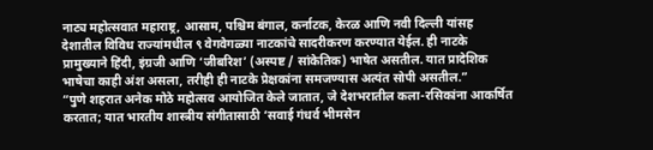नाट्य महोत्सवात महाराष्ट्र, आसाम, पश्चिम बंगाल, कर्नाटक, केरळ आणि नवी दिल्ली यांसह देशातील विविध राज्यांमधील ९ वेगवेगळ्या नाटकांचे सादरीकरण करण्यात येईल. ही नाटके प्रामुख्याने हिंदी, इंग्रजी आणि ‘जीबरिश’ (अस्पष्ट / सांकेतिक) भाषेत असतील. यात प्रादेशिक भाषेचा काही अंश असला, तरीही ही नाटके प्रेक्षकांना समजण्यास अत्यंत सोपी असतील.”
“पुणे शहरात अनेक मोठे महोत्सव आयोजित केले जातात, जे देशभरातील कला-रसिकांना आकर्षित करतात; यात भारतीय शास्त्रीय संगीतासाठी ‘सवाई गंधर्व भीमसेन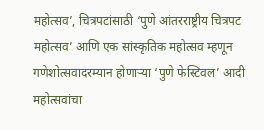महोत्सव’, चित्रपटांसाठी ‘पुणे आंतरराष्ट्रीय चित्रपट महोत्सव’ आणि एक सांस्कृतिक महोत्सव म्हणून गणेशोत्सवादरम्यान होणाऱ्या ‘पुणे फेस्टिवल’ आदी महोत्सवांचा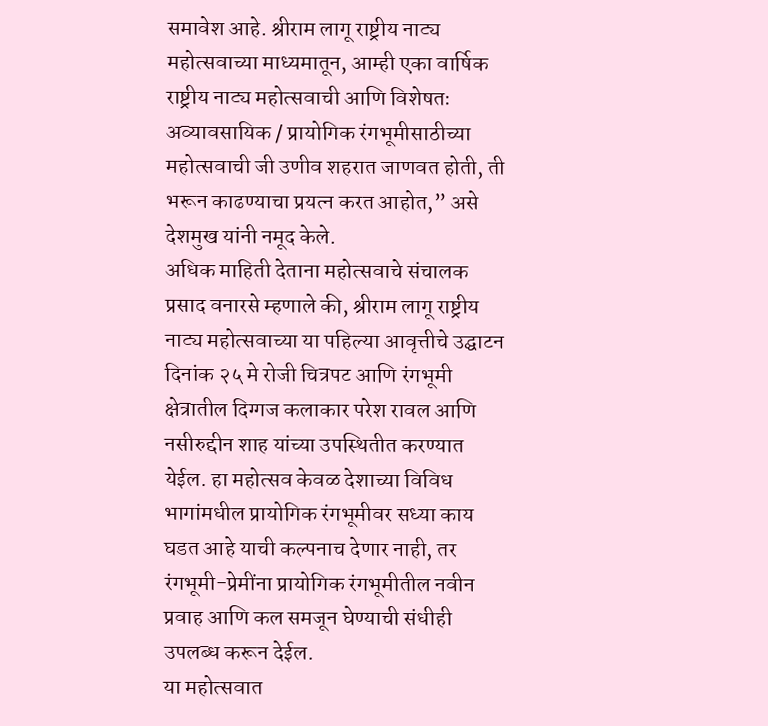समावेश आहे. श्रीराम लागू राष्ट्रीय नाट्य महोत्सवाच्या माध्यमातून, आम्ही एका वार्षिक राष्ट्रीय नाट्य महोत्सवाची आणि विशेषतः अव्यावसायिक / प्रायोगिक रंगभूमीसाठीच्या महोत्सवाची जी उणीव शहरात जाणवत होती, ती भरून काढण्याचा प्रयत्न करत आहोत,” असे देशमुख यांनी नमूद केले.
अधिक माहिती देताना महोत्सवाचे संचालक प्रसाद वनारसे म्हणाले की, श्रीराम लागू राष्ट्रीय नाट्य महोत्सवाच्या या पहिल्या आवृत्तीचे उद्घाटन दिनांक २५ मे रोजी चित्रपट आणि रंगभूमी क्षेत्रातील दिग्गज कलाकार परेश रावल आणि नसीरुद्दीन शाह यांच्या उपस्थितीत करण्यात येईल. हा महोत्सव केवळ देशाच्या विविध भागांमधील प्रायोगिक रंगभूमीवर सध्या काय घडत आहे याची कल्पनाच देणार नाही, तर रंगभूमी-प्रेमींना प्रायोगिक रंगभूमीतील नवीन प्रवाह आणि कल समजून घेण्याची संधीही उपलब्ध करून देईल.
या महोत्सवात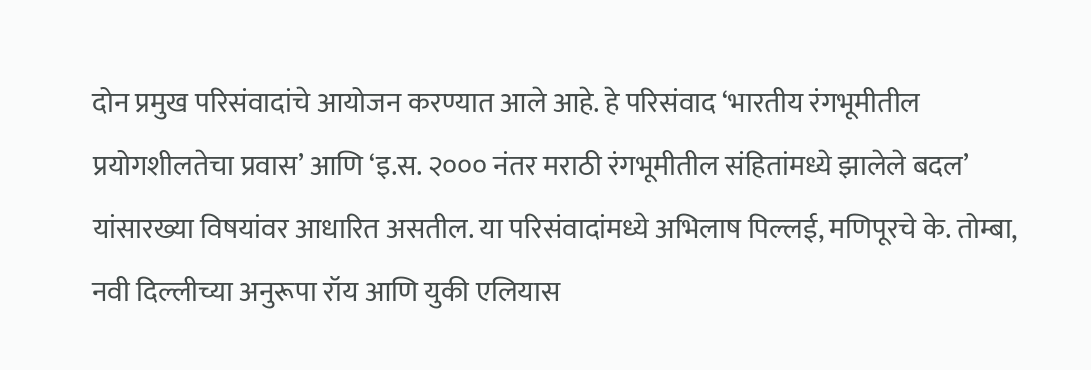दोन प्रमुख परिसंवादांचे आयोजन करण्यात आले आहे. हे परिसंवाद ‘भारतीय रंगभूमीतील प्रयोगशीलतेचा प्रवास’ आणि ‘इ.स. २००० नंतर मराठी रंगभूमीतील संहितांमध्ये झालेले बदल’ यांसारख्या विषयांवर आधारित असतील. या परिसंवादांमध्ये अभिलाष पिल्लई, मणिपूरचे के. तोम्बा, नवी दिल्लीच्या अनुरूपा रॉय आणि युकी एलियास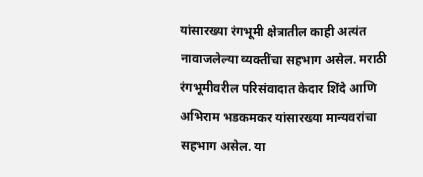यांसारख्या रंगभूमी क्षेत्रातील काही अत्यंत नावाजलेल्या व्यक्तींचा सहभाग असेल. मराठी रंगभूमीवरील परिसंवादात केदार शिंदे आणि अभिराम भडकमकर यांसारख्या मान्यवरांचा सहभाग असेल. या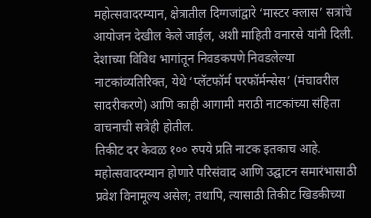महोत्सवादरम्यान, क्षेत्रातील दिग्गजांद्वारे ‘मास्टर क्लास’ सत्रांचे आयोजन देखील केले जाईल, अशी माहिती वनारसे यांनी दिली.
देशाच्या विविध भागांतून निवडकपणे निवडलेल्या नाटकांव्यतिरिक्त, येथे ‘प्लॅटफॉर्म परफॉर्मन्सेस’ (मंचावरील सादरीकरणे) आणि काही आगामी मराठी नाटकांच्या संहिता वाचनाची सत्रेही होतील.
तिकीट दर केवळ १०० रुपये प्रति नाटक इतकाच आहे. महोत्सवादरम्यान होणारे परिसंवाद आणि उद्घाटन समारंभासाठी प्रवेश विनामूल्य असेल; तथापि, त्यासाठी तिकीट खिडकीच्या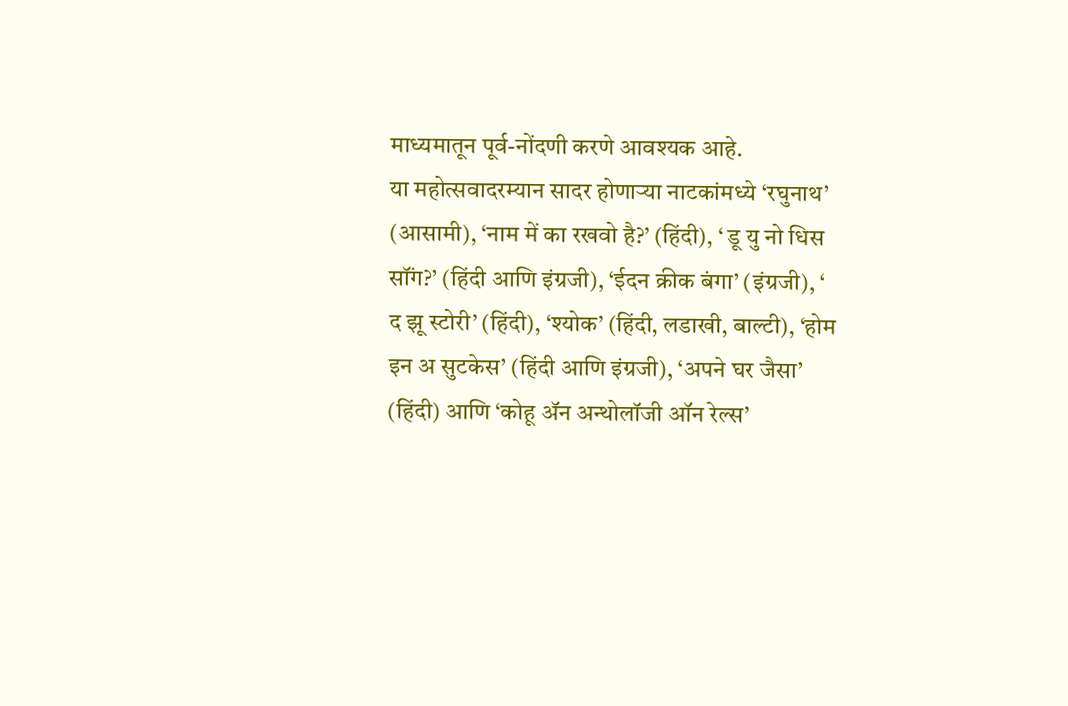माध्यमातून पूर्व-नोंदणी करणे आवश्यक आहे.
या महोत्सवादरम्यान सादर होणाऱ्या नाटकांमध्ये ‘रघुनाथ’ (आसामी), ‘नाम में का रखवो है?’ (हिंदी), ‘ डू यु नो धिस सॉंग?’ (हिंदी आणि इंग्रजी), ‘ईदन क्रीक बंगा’ (इंग्रजी), ‘ द झू स्टोरी’ (हिंदी), ‘श्योक’ (हिंदी, लडाखी, बाल्टी), ‘होम इन अ सुटकेस’ (हिंदी आणि इंग्रजी), ‘अपने घर जैसा’ (हिंदी) आणि ‘कोहू ॲन अन्थोलॉजी ऑन रेल्स’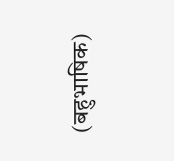(बहुभाषिक)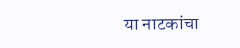या नाटकांचा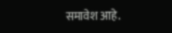समावेश आहे.